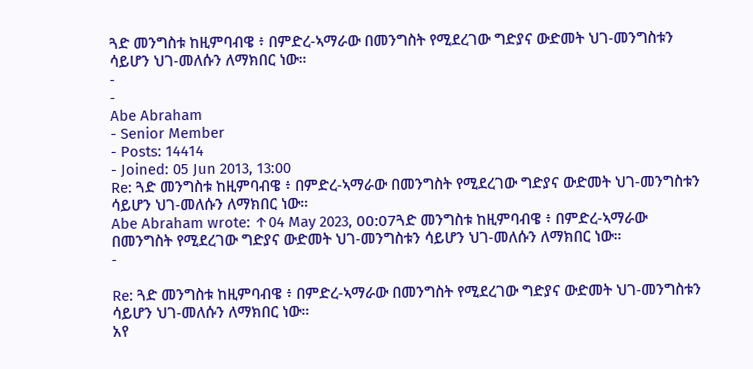ጓድ መንግስቱ ከዚምባብዌ ፥ በምድረ-ኣማራው በመንግስት የሚደረገው ግድያና ውድመት ህገ-መንግስቱን ሳይሆን ህገ-መለሱን ለማክበር ነው።
-
-
Abe Abraham
- Senior Member
- Posts: 14414
- Joined: 05 Jun 2013, 13:00
Re: ጓድ መንግስቱ ከዚምባብዌ ፥ በምድረ-ኣማራው በመንግስት የሚደረገው ግድያና ውድመት ህገ-መንግስቱን ሳይሆን ህገ-መለሱን ለማክበር ነው።
Abe Abraham wrote: ↑04 May 2023, 00:07ጓድ መንግስቱ ከዚምባብዌ ፥ በምድረ-ኣማራው በመንግስት የሚደረገው ግድያና ውድመት ህገ-መንግስቱን ሳይሆን ህገ-መለሱን ለማክበር ነው።
-

Re: ጓድ መንግስቱ ከዚምባብዌ ፥ በምድረ-ኣማራው በመንግስት የሚደረገው ግድያና ውድመት ህገ-መንግስቱን ሳይሆን ህገ-መለሱን ለማክበር ነው።
አየ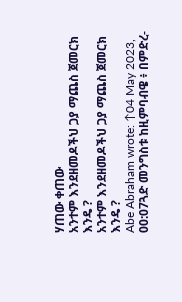ሃጠው ቀጠው
አንተም እንደዘመዶችህ ጋያ ማጨስ ጀመርክ እንዴ ?
አንተም እንደዘመዶችህ ጋያ ማጨስ ጀመርክ እንዴ ?
Abe Abraham wrote: ↑04 May 2023, 00:07ጓድ መንግስቱ ከዚምባብዌ ፥ በምድረ-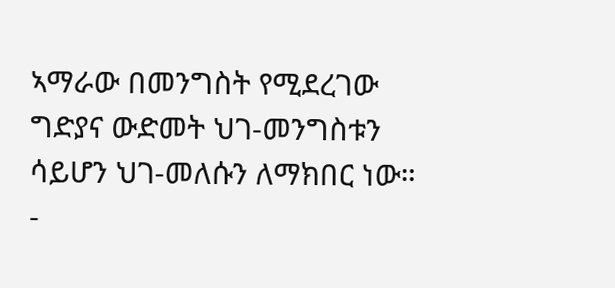ኣማራው በመንግስት የሚደረገው ግድያና ውድመት ህገ-መንግስቱን ሳይሆን ህገ-መለሱን ለማክበር ነው።
-